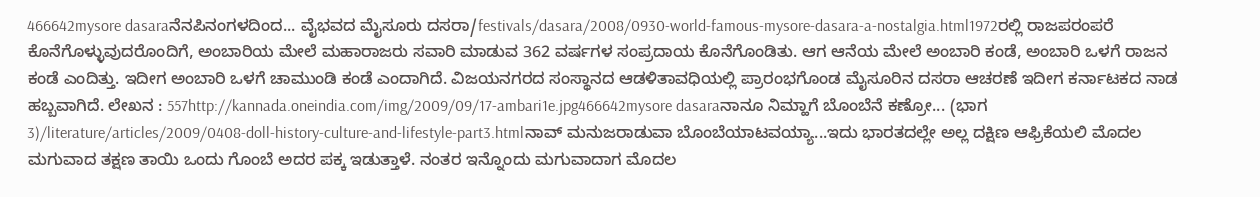466642mysore dasaraನೆನಪಿನಂಗಳದಿಂದ... ವೈಭವದ ಮೈಸೂರು ದಸರಾ/festivals/dasara/2008/0930-world-famous-mysore-dasara-a-nostalgia.html1972ರಲ್ಲಿ ರಾಜಪರಂಪರೆ ಕೊನೆಗೊಳ್ಳುವುದರೊಂದಿಗೆ, ಅಂಬಾರಿಯ ಮೇಲೆ ಮಹಾರಾಜರು ಸವಾರಿ ಮಾಡುವ 362 ವರ್ಷಗಳ ಸಂಪ್ರದಾಯ ಕೊನೆಗೊಂಡಿತು. ಆಗ ಆನೆಯ ಮೇಲೆ ಅಂಬಾರಿ ಕಂಡೆ, ಅಂಬಾರಿ ಒಳಗೆ ರಾಜನ ಕಂಡೆ ಎಂದಿತ್ತು. ಇದೀಗ ಅಂಬಾರಿ ಒಳಗೆ ಚಾಮುಂಡಿ ಕಂಡೆ ಎಂದಾಗಿದೆ. ವಿಜಯನಗರದ ಸಂಸ್ಥಾನದ ಆಡಳಿತಾವಧಿಯಲ್ಲಿ ಪ್ರಾರಂಭಗೊಂಡ ಮೈಸೂರಿನ ದಸರಾ ಆಚರಣೆ ಇದೀಗ ಕರ್ನಾಟಕದ ನಾಡ ಹಬ್ಬವಾಗಿದೆ. ಲೇಖನ : 557http://kannada.oneindia.com/img/2009/09/17-ambari1e.jpg466642mysore dasaraನಾನೂ ನಿಮ್ಹಾಗೆ ಬೊಂಬೆನೆ ಕಣ್ರೋ... (ಭಾಗ 3)/literature/articles/2009/0408-doll-history-culture-and-lifestyle-part3.htmlನಾವ್ ಮನುಜರಾಡುವಾ ಬೊಂಬೆಯಾಟವಯ್ಯಾ...ಇದು ಭಾರತದಲ್ಲೇ ಅಲ್ಲ ದಕ್ಷಿಣ ಆಫ್ರಿಕೆಯಲಿ ಮೊದಲ ಮಗುವಾದ ತಕ್ಷಣ ತಾಯಿ ಒಂದು ಗೊಂಬೆ ಅದರ ಪಕ್ಕ ಇಡುತ್ತಾಳೆ. ನಂತರ ಇನ್ನೊಂದು ಮಗುವಾದಾಗ ಮೊದಲ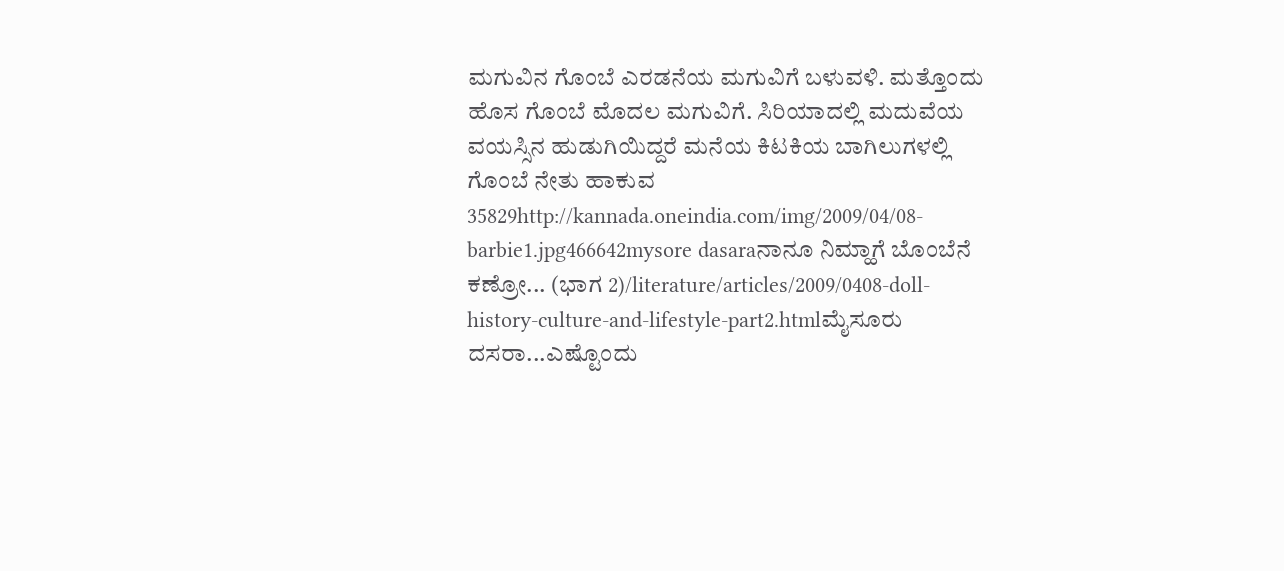ಮಗುವಿನ ಗೊಂಬೆ ಎರಡನೆಯ ಮಗುವಿಗೆ ಬಳುವಳಿ. ಮತ್ತೊಂದು ಹೊಸ ಗೊಂಬೆ ಮೊದಲ ಮಗುವಿಗೆ. ಸಿರಿಯಾದಲ್ಲಿ ಮದುವೆಯ ವಯಸ್ಸಿನ ಹುಡುಗಿಯಿದ್ದರೆ ಮನೆಯ ಕಿಟಕಿಯ ಬಾಗಿಲುಗಳಲ್ಲಿ ಗೊಂಬೆ ನೇತು ಹಾಕುವ 35829http://kannada.oneindia.com/img/2009/04/08-barbie1.jpg466642mysore dasaraನಾನೂ ನಿಮ್ಹಾಗೆ ಬೊಂಬೆನೆ ಕಣ್ರೋ... (ಭಾಗ 2)/literature/articles/2009/0408-doll-history-culture-and-lifestyle-part2.htmlಮೈಸೂರು ದಸರಾ...ಎಷ್ಟೊಂದು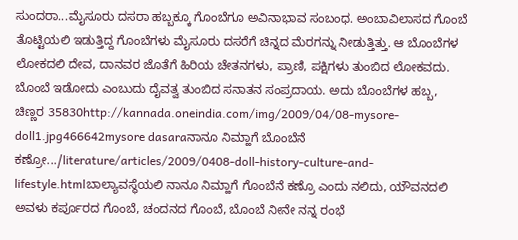ಸುಂದರಾ...ಮೈಸೂರು ದಸರಾ ಹಬ್ಬಕ್ಕೂ ಗೊಂಬೆಗೂ ಅವಿನಾಭಾವ ಸಂಬಂಧ. ಅಂಬಾವಿಲಾಸದ ಗೊಂಬೆ ತೊಟ್ಟಿಯಲಿ ಇಡುತ್ತಿದ್ದ ಗೊಂಬೆಗಳು ಮೈಸೂರು ದಸರೆಗೆ ಚಿನ್ನದ ಮೆರಗನ್ನು ನೀಡುತ್ತಿತ್ತು. ಆ ಬೊಂಬೆಗಳ ಲೋಕದಲಿ ದೇವ, ದಾನವರ ಜೊತೆಗೆ ಹಿರಿಯ ಚೇತನಗಳು, ಪ್ರಾಣಿ, ಪಕ್ಷಿಗಳು ತುಂಬಿದ ಲೋಕವದು. ಬೊಂಬೆ ಇಡೋದು ಎಂಬುದು ದೈವತ್ವ ತುಂಬಿದ ಸನಾತನ ಸಂಪ್ರದಾಯ. ಅದು ಬೊಂಬೆಗಳ ಹಬ್ಬ, ಚಿಣ್ಣರ 35830http://kannada.oneindia.com/img/2009/04/08-mysore-doll1.jpg466642mysore dasaraನಾನೂ ನಿಮ್ಹಾಗೆ ಬೊಂಬೆನೆ ಕಣ್ರೋ.../literature/articles/2009/0408-doll-history-culture-and-lifestyle.htmlಬಾಲ್ಯಾವಸ್ಥೆಯಲಿ ನಾನೂ ನಿಮ್ಹಾಗೆ ಗೊಂಬೆನೆ ಕಣ್ರೊ ಎಂದು ನಲಿದು, ಯೌವನದಲಿ ಅವಳು ಕರ್ಪೂರದ ಗೊಂಬೆ, ಚಂದನದ ಗೊಂಬೆ, ಬೊಂಬೆ ನೀನೇ ನನ್ನ ರಂಭೆ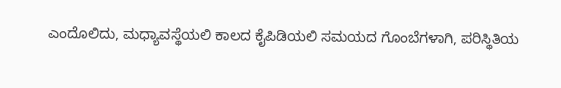ಎಂದೊಲಿದು, ಮಧ್ಯಾವಸ್ಥೆಯಲಿ ಕಾಲದ ಕೈಪಿಡಿಯಲಿ ಸಮಯದ ಗೊಂಬೆಗಳಾಗಿ, ಪರಿಸ್ಥಿತಿಯ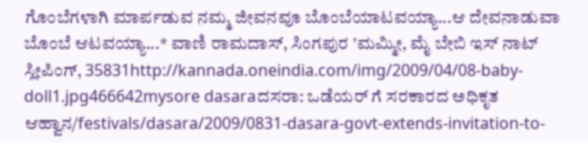ಗೊಂಬೆಗಳಾಗಿ ಮಾರ್ಪಡುವ ನಮ್ಮ ಜೀವನವೂ ಬೊಂಬೆಯಾಟವಯ್ಯಾ...ಆ ದೇವನಾಡುವಾ ಬೊಂಬೆ ಆಟವಯ್ಯಾ...* ವಾಣಿ ರಾಮದಾಸ್, ಸಿಂಗಪುರ 'ಮಮ್ಮೀ, ಮೈ ಬೇಬಿ ಇಸ್ ನಾಟ್ ಸ್ಲೀಪಿಂಗ್, 35831http://kannada.oneindia.com/img/2009/04/08-baby-doll1.jpg466642mysore dasaraದಸರಾ: ಒಡೆಯರ್ ಗೆ ಸರಕಾರದ ಅಧಿಕೃತ ಆಹ್ವಾನ/festivals/dasara/2009/0831-dasara-govt-extends-invitation-to-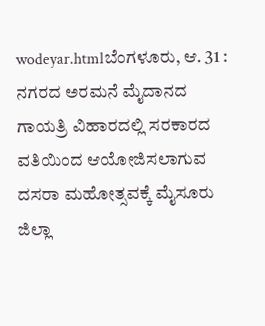wodeyar.htmlಬೆಂಗಳೂರು, ಆ. 31 : ನಗರದ ಅರಮನೆ ಮೈದಾನದ ಗಾಯತ್ರಿ ವಿಹಾರದಲ್ಲಿ ಸರಕಾರದ ವತಿಯಿಂದ ಆಯೋಜಿಸಲಾಗುವ ದಸರಾ ಮಹೋತ್ಸವಕ್ಕೆ ಮೈಸೂರು ಜಿಲ್ಲಾ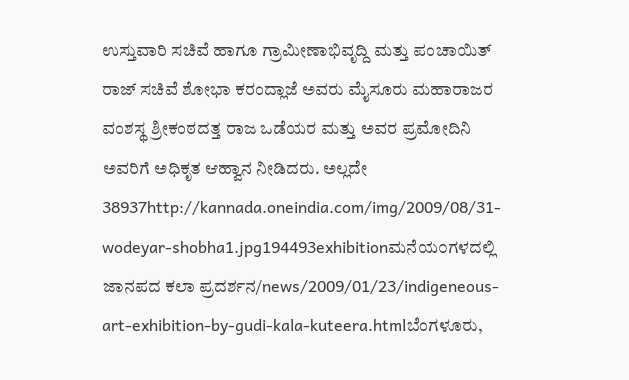ಉಸ್ತುವಾರಿ ಸಚಿವೆ ಹಾಗೂ ಗ್ರಾಮೀಣಾಭಿವೃದ್ದಿ ಮತ್ತು ಪಂಚಾಯಿತ್ ರಾಜ್ ಸಚಿವೆ ಶೋಭಾ ಕರಂದ್ಲಾಜೆ ಅವರು ಮೈಸೂರು ಮಹಾರಾಜರ ವಂಶಸ್ಥ ಶ್ರೀಕಂಠದತ್ತ ರಾಜ ಒಡೆಯರ ಮತ್ತು ಅವರ ಪ್ರಮೋದಿನಿ ಅವರಿಗೆ ಅಧಿಕೃತ ಆಹ್ವಾನ ನೀಡಿದರು. ಅಲ್ಲದೇ 38937http://kannada.oneindia.com/img/2009/08/31-wodeyar-shobha1.jpg194493exhibitionಮನೆಯ೦ಗಳದಲ್ಲಿ ಜಾನಪದ ಕಲಾ ಪ್ರದರ್ಶನ/news/2009/01/23/indigeneous-art-exhibition-by-gudi-kala-kuteera.htmlಬೆಂಗಳೂರು,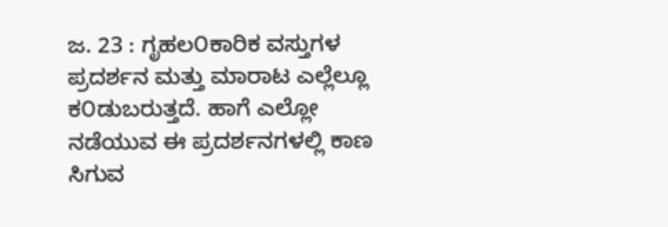ಜ. 23 : ಗೃಹಲ೦ಕಾರಿಕ ವಸ್ತುಗಳ ಪ್ರದರ್ಶನ ಮತ್ತು ಮಾರಾಟ ಎಲ್ಲೆಲ್ಲೂ ಕ೦ಡುಬರುತ್ತದೆ. ಹಾಗೆ ಎಲ್ಲೋ ನಡೆಯುವ ಈ ಪ್ರದರ್ಶನಗಳಲ್ಲಿ ಕಾಣ ಸಿಗುವ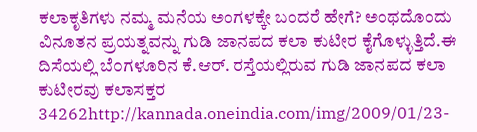ಕಲಾಕೃತಿಗಳು ನಮ್ಮ ಮನೆಯ ಅಂಗಳಕ್ಕೇ ಬಂದರೆ ಹೇಗೆ? ಅಂಥದೊಂದು ವಿನೂತನ ಪ್ರಯತ್ನವನ್ನು ಗುಡಿ ಜಾನಪದ ಕಲಾ ಕುಟೀರ ಕೈಗೊಳ್ಳುತ್ತಿದೆ.ಈ ದಿಸೆಯಲ್ಲಿ ಬೆ೦ಗಳೂರಿನ ಕೆ.ಆರ್. ರಸ್ತೆಯಲ್ಲಿರುವ ಗುಡಿ ಜಾನಪದ ಕಲಾ ಕುಟೀರವು ಕಲಾಸಕ್ತರ 34262http://kannada.oneindia.com/img/2009/01/23-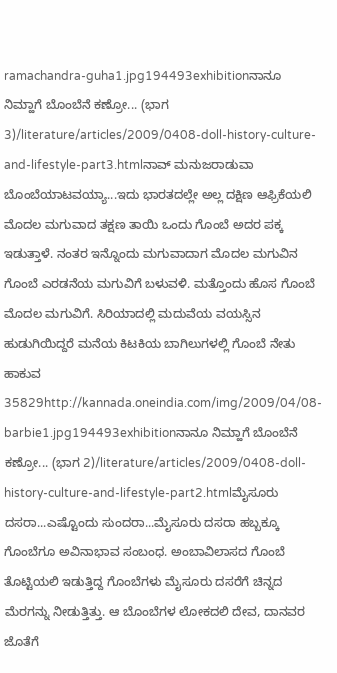ramachandra-guha1.jpg194493exhibitionನಾನೂ ನಿಮ್ಹಾಗೆ ಬೊಂಬೆನೆ ಕಣ್ರೋ... (ಭಾಗ 3)/literature/articles/2009/0408-doll-history-culture-and-lifestyle-part3.htmlನಾವ್ ಮನುಜರಾಡುವಾ ಬೊಂಬೆಯಾಟವಯ್ಯಾ...ಇದು ಭಾರತದಲ್ಲೇ ಅಲ್ಲ ದಕ್ಷಿಣ ಆಫ್ರಿಕೆಯಲಿ ಮೊದಲ ಮಗುವಾದ ತಕ್ಷಣ ತಾಯಿ ಒಂದು ಗೊಂಬೆ ಅದರ ಪಕ್ಕ ಇಡುತ್ತಾಳೆ. ನಂತರ ಇನ್ನೊಂದು ಮಗುವಾದಾಗ ಮೊದಲ ಮಗುವಿನ ಗೊಂಬೆ ಎರಡನೆಯ ಮಗುವಿಗೆ ಬಳುವಳಿ. ಮತ್ತೊಂದು ಹೊಸ ಗೊಂಬೆ ಮೊದಲ ಮಗುವಿಗೆ. ಸಿರಿಯಾದಲ್ಲಿ ಮದುವೆಯ ವಯಸ್ಸಿನ ಹುಡುಗಿಯಿದ್ದರೆ ಮನೆಯ ಕಿಟಕಿಯ ಬಾಗಿಲುಗಳಲ್ಲಿ ಗೊಂಬೆ ನೇತು ಹಾಕುವ 35829http://kannada.oneindia.com/img/2009/04/08-barbie1.jpg194493exhibitionನಾನೂ ನಿಮ್ಹಾಗೆ ಬೊಂಬೆನೆ ಕಣ್ರೋ... (ಭಾಗ 2)/literature/articles/2009/0408-doll-history-culture-and-lifestyle-part2.htmlಮೈಸೂರು ದಸರಾ...ಎಷ್ಟೊಂದು ಸುಂದರಾ...ಮೈಸೂರು ದಸರಾ ಹಬ್ಬಕ್ಕೂ ಗೊಂಬೆಗೂ ಅವಿನಾಭಾವ ಸಂಬಂಧ. ಅಂಬಾವಿಲಾಸದ ಗೊಂಬೆ ತೊಟ್ಟಿಯಲಿ ಇಡುತ್ತಿದ್ದ ಗೊಂಬೆಗಳು ಮೈಸೂರು ದಸರೆಗೆ ಚಿನ್ನದ ಮೆರಗನ್ನು ನೀಡುತ್ತಿತ್ತು. ಆ ಬೊಂಬೆಗಳ ಲೋಕದಲಿ ದೇವ, ದಾನವರ ಜೊತೆಗೆ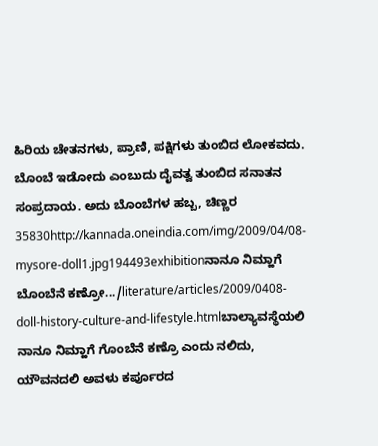ಹಿರಿಯ ಚೇತನಗಳು, ಪ್ರಾಣಿ, ಪಕ್ಷಿಗಳು ತುಂಬಿದ ಲೋಕವದು. ಬೊಂಬೆ ಇಡೋದು ಎಂಬುದು ದೈವತ್ವ ತುಂಬಿದ ಸನಾತನ ಸಂಪ್ರದಾಯ. ಅದು ಬೊಂಬೆಗಳ ಹಬ್ಬ, ಚಿಣ್ಣರ 35830http://kannada.oneindia.com/img/2009/04/08-mysore-doll1.jpg194493exhibitionನಾನೂ ನಿಮ್ಹಾಗೆ ಬೊಂಬೆನೆ ಕಣ್ರೋ.../literature/articles/2009/0408-doll-history-culture-and-lifestyle.htmlಬಾಲ್ಯಾವಸ್ಥೆಯಲಿ ನಾನೂ ನಿಮ್ಹಾಗೆ ಗೊಂಬೆನೆ ಕಣ್ರೊ ಎಂದು ನಲಿದು, ಯೌವನದಲಿ ಅವಳು ಕರ್ಪೂರದ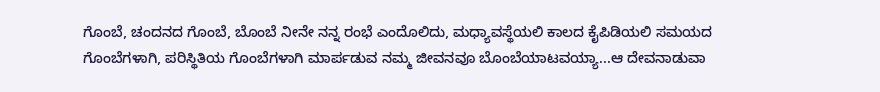ಗೊಂಬೆ, ಚಂದನದ ಗೊಂಬೆ, ಬೊಂಬೆ ನೀನೇ ನನ್ನ ರಂಭೆ ಎಂದೊಲಿದು, ಮಧ್ಯಾವಸ್ಥೆಯಲಿ ಕಾಲದ ಕೈಪಿಡಿಯಲಿ ಸಮಯದ ಗೊಂಬೆಗಳಾಗಿ, ಪರಿಸ್ಥಿತಿಯ ಗೊಂಬೆಗಳಾಗಿ ಮಾರ್ಪಡುವ ನಮ್ಮ ಜೀವನವೂ ಬೊಂಬೆಯಾಟವಯ್ಯಾ...ಆ ದೇವನಾಡುವಾ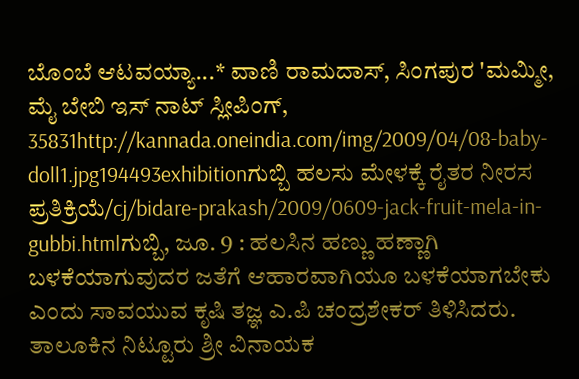ಬೊಂಬೆ ಆಟವಯ್ಯಾ...* ವಾಣಿ ರಾಮದಾಸ್, ಸಿಂಗಪುರ 'ಮಮ್ಮೀ, ಮೈ ಬೇಬಿ ಇಸ್ ನಾಟ್ ಸ್ಲೀಪಿಂಗ್, 35831http://kannada.oneindia.com/img/2009/04/08-baby-doll1.jpg194493exhibitionಗುಬ್ಬಿ ಹಲಸು ಮೇಳಕ್ಕೆ ರೈತರ ನೀರಸ ಪ್ರತಿಕ್ರಿಯೆ/cj/bidare-prakash/2009/0609-jack-fruit-mela-in-gubbi.htmlಗುಬ್ಬಿ, ಜೂ. 9 : ಹಲಸಿನ ಹಣ್ಣು ಹಣ್ಣಾಗಿ ಬಳಕೆಯಾಗುವುದರ ಜತೆಗೆ ಆಹಾರವಾಗಿಯೂ ಬಳಕೆಯಾಗಬೇಕು ಎಂದು ಸಾವಯುವ ಕೃಷಿ ತಜ್ಞ ಎ.ಪಿ ಚಂದ್ರಶೇಕರ್ ತಿಳಿಸಿದರು. ತಾಲೂಕಿನ ನಿಟ್ಟೂರು ಶ್ರೀ ವಿನಾಯಕ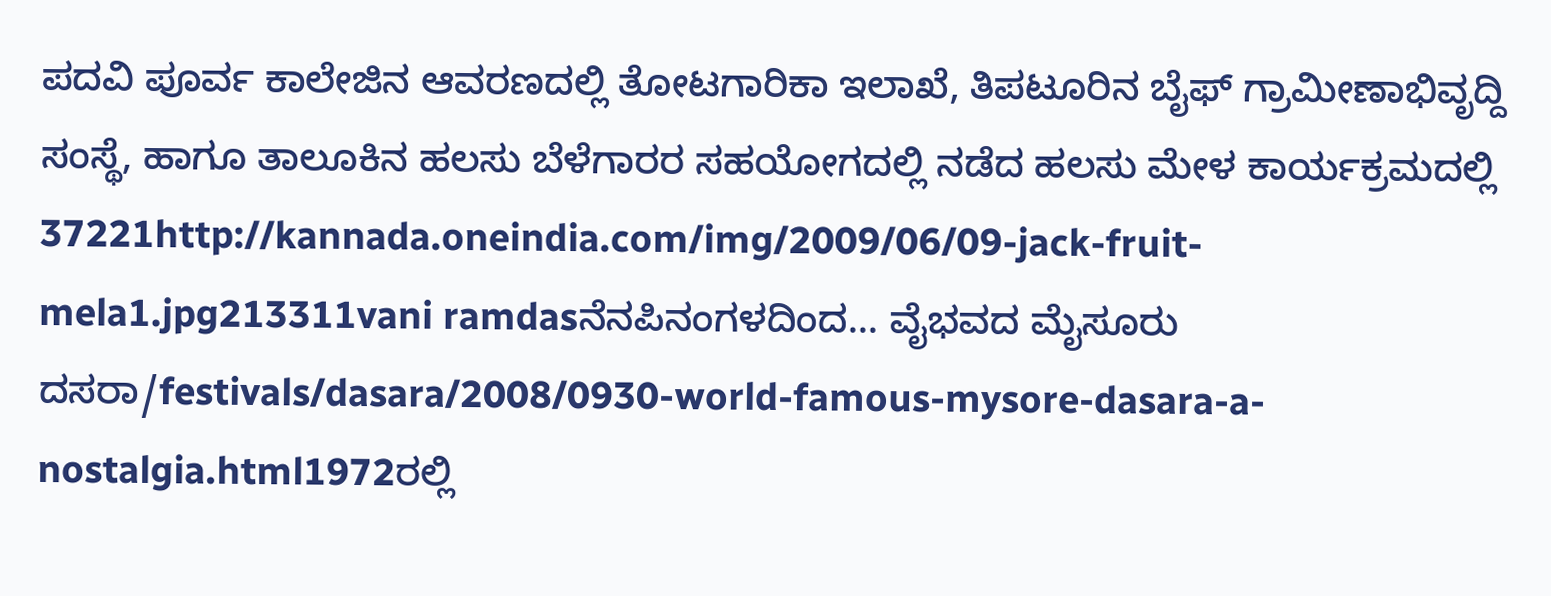ಪದವಿ ಪೂರ್ವ ಕಾಲೇಜಿನ ಆವರಣದಲ್ಲಿ ತೋಟಗಾರಿಕಾ ಇಲಾಖೆ, ತಿಪಟೂರಿನ ಬೈಫ್ ಗ್ರಾಮೀಣಾಭಿವೃದ್ದಿ ಸಂಸ್ಥೆ, ಹಾಗೂ ತಾಲೂಕಿನ ಹಲಸು ಬೆಳೆಗಾರರ ಸಹಯೋಗದಲ್ಲಿ ನಡೆದ ಹಲಸು ಮೇಳ ಕಾರ್ಯಕ್ರಮದಲ್ಲಿ 37221http://kannada.oneindia.com/img/2009/06/09-jack-fruit-mela1.jpg213311vani ramdasನೆನಪಿನಂಗಳದಿಂದ... ವೈಭವದ ಮೈಸೂರು ದಸರಾ/festivals/dasara/2008/0930-world-famous-mysore-dasara-a-nostalgia.html1972ರಲ್ಲಿ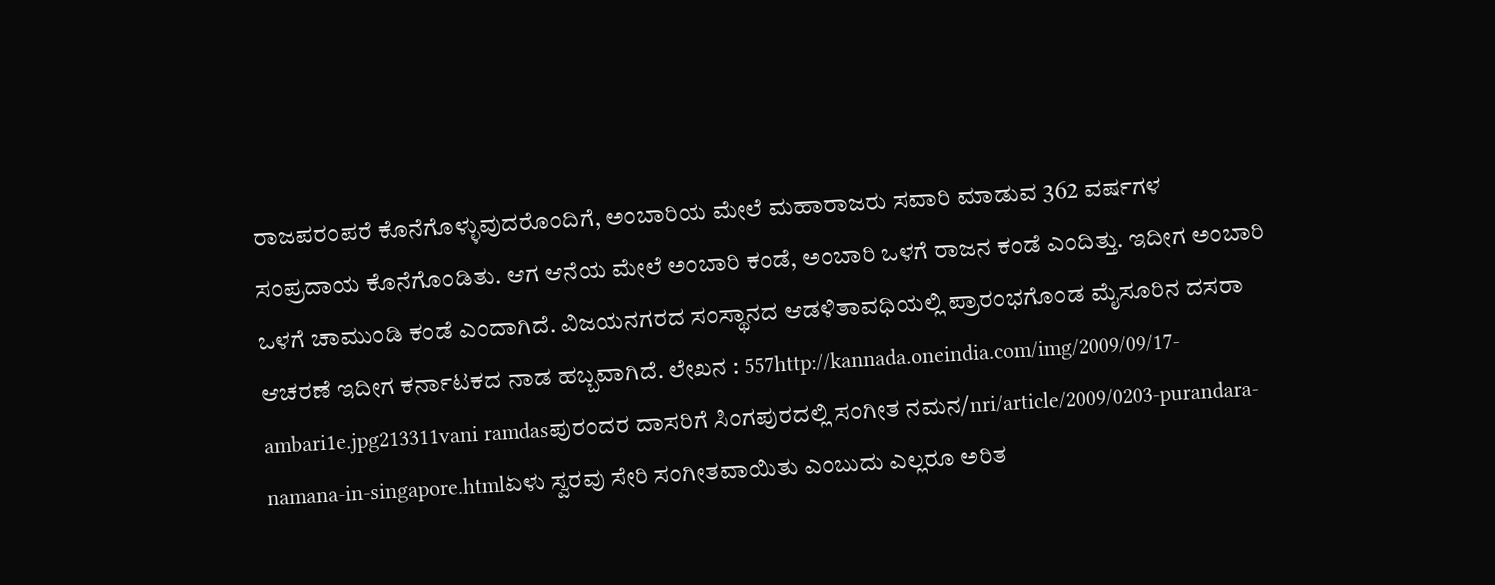ರಾಜಪರಂಪರೆ ಕೊನೆಗೊಳ್ಳುವುದರೊಂದಿಗೆ, ಅಂಬಾರಿಯ ಮೇಲೆ ಮಹಾರಾಜರು ಸವಾರಿ ಮಾಡುವ 362 ವರ್ಷಗಳ ಸಂಪ್ರದಾಯ ಕೊನೆಗೊಂಡಿತು. ಆಗ ಆನೆಯ ಮೇಲೆ ಅಂಬಾರಿ ಕಂಡೆ, ಅಂಬಾರಿ ಒಳಗೆ ರಾಜನ ಕಂಡೆ ಎಂದಿತ್ತು. ಇದೀಗ ಅಂಬಾರಿ ಒಳಗೆ ಚಾಮುಂಡಿ ಕಂಡೆ ಎಂದಾಗಿದೆ. ವಿಜಯನಗರದ ಸಂಸ್ಥಾನದ ಆಡಳಿತಾವಧಿಯಲ್ಲಿ ಪ್ರಾರಂಭಗೊಂಡ ಮೈಸೂರಿನ ದಸರಾ ಆಚರಣೆ ಇದೀಗ ಕರ್ನಾಟಕದ ನಾಡ ಹಬ್ಬವಾಗಿದೆ. ಲೇಖನ : 557http://kannada.oneindia.com/img/2009/09/17-ambari1e.jpg213311vani ramdasಪುರಂದರ ದಾಸರಿಗೆ ಸಿಂಗಪುರದಲ್ಲಿ ಸಂಗೀತ ನಮನ/nri/article/2009/0203-purandara-namana-in-singapore.htmlಏಳು ಸ್ವರವು ಸೇರಿ ಸಂಗೀತವಾಯಿತು ಎಂಬುದು ಎಲ್ಲರೂ ಅರಿತ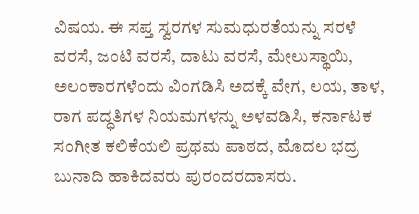ವಿಷಯ. ಈ ಸಪ್ತ ಸ್ವರಗಳ ಸುಮಧುರತೆಯನ್ನು ಸರಳೆ ವರಸೆ, ಜಂಟಿ ವರಸೆ, ದಾಟು ವರಸೆ, ಮೇಲುಸ್ಥಾಯಿ, ಅಲಂಕಾರಗಳೆಂದು ವಿಂಗಡಿಸಿ ಅದಕ್ಕೆ ವೇಗ, ಲಯ, ತಾಳ, ರಾಗ ಪದ್ಧತಿಗಳ ನಿಯಮಗಳನ್ನು ಅಳವಡಿಸಿ, ಕರ್ನಾಟಕ ಸಂಗೀತ ಕಲಿಕೆಯಲಿ ಪ್ರಥಮ ಪಾಠದ, ಮೊದಲ ಭದ್ರ ಬುನಾದಿ ಹಾಕಿದವರು ಪುರಂದರದಾಸರು.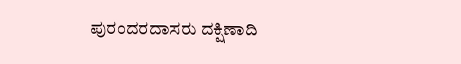ಪುರಂದರದಾಸರು ದಕ್ಷಿಣಾದಿ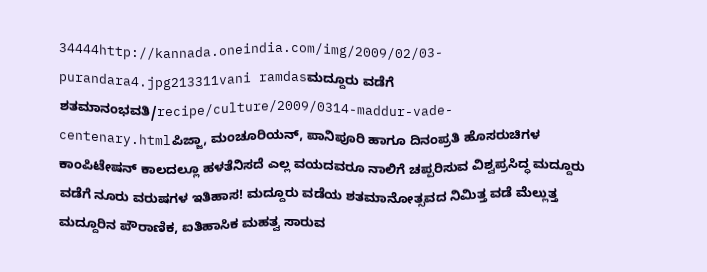34444http://kannada.oneindia.com/img/2009/02/03-purandara4.jpg213311vani ramdasಮದ್ದೂರು ವಡೆಗೆ ಶತಮಾನಂಭವತಿ/recipe/culture/2009/0314-maddur-vade-centenary.htmlಪಿಜ್ಜಾ, ಮಂಚೂರಿಯನ್, ಪಾನಿಪೂರಿ ಹಾಗೂ ದಿನಂಪ್ರತಿ ಹೊಸರುಚಿಗಳ ಕಾಂಪಿಟೇಷನ್ ಕಾಲದಲ್ಲೂ ಹಳತೆನಿಸದೆ ಎಲ್ಲ ವಯದವರೂ ನಾಲಿಗೆ ಚಪ್ಪರಿಸುವ ವಿಶ್ವಪ್ರಸಿದ್ಧ ಮದ್ದೂರು ವಡೆಗೆ ನೂರು ವರುಷಗಳ ಇತಿಹಾಸ! ಮದ್ದೂರು ವಡೆಯ ಶತಮಾನೋತ್ಸವದ ನಿಮಿತ್ತ ವಡೆ ಮೆಲ್ಲುತ್ತ ಮದ್ದೂರಿನ ಪೌರಾಣಿಕ, ಐತಿಹಾಸಿಕ ಮಹತ್ವ ಸಾರುವ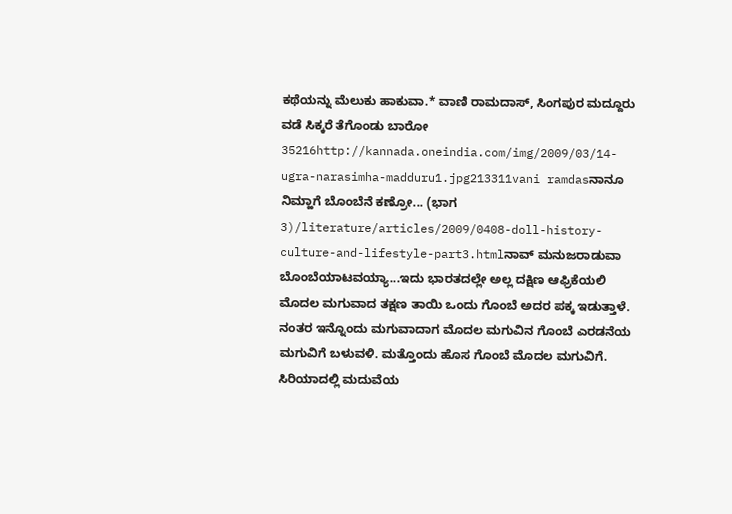ಕಥೆಯನ್ನು ಮೆಲುಕು ಹಾಕುವಾ.* ವಾಣಿ ರಾಮದಾಸ್, ಸಿಂಗಪುರ ಮದ್ದೂರು ವಡೆ ಸಿಕ್ಕರೆ ತೆಗೊಂಡು ಬಾರೋ 35216http://kannada.oneindia.com/img/2009/03/14-ugra-narasimha-madduru1.jpg213311vani ramdasನಾನೂ ನಿಮ್ಹಾಗೆ ಬೊಂಬೆನೆ ಕಣ್ರೋ... (ಭಾಗ 3)/literature/articles/2009/0408-doll-history-culture-and-lifestyle-part3.htmlನಾವ್ ಮನುಜರಾಡುವಾ ಬೊಂಬೆಯಾಟವಯ್ಯಾ...ಇದು ಭಾರತದಲ್ಲೇ ಅಲ್ಲ ದಕ್ಷಿಣ ಆಫ್ರಿಕೆಯಲಿ ಮೊದಲ ಮಗುವಾದ ತಕ್ಷಣ ತಾಯಿ ಒಂದು ಗೊಂಬೆ ಅದರ ಪಕ್ಕ ಇಡುತ್ತಾಳೆ. ನಂತರ ಇನ್ನೊಂದು ಮಗುವಾದಾಗ ಮೊದಲ ಮಗುವಿನ ಗೊಂಬೆ ಎರಡನೆಯ ಮಗುವಿಗೆ ಬಳುವಳಿ. ಮತ್ತೊಂದು ಹೊಸ ಗೊಂಬೆ ಮೊದಲ ಮಗುವಿಗೆ. ಸಿರಿಯಾದಲ್ಲಿ ಮದುವೆಯ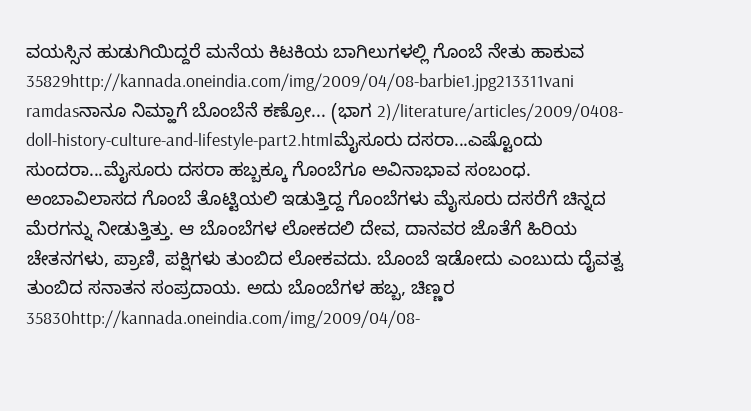ವಯಸ್ಸಿನ ಹುಡುಗಿಯಿದ್ದರೆ ಮನೆಯ ಕಿಟಕಿಯ ಬಾಗಿಲುಗಳಲ್ಲಿ ಗೊಂಬೆ ನೇತು ಹಾಕುವ 35829http://kannada.oneindia.com/img/2009/04/08-barbie1.jpg213311vani ramdasನಾನೂ ನಿಮ್ಹಾಗೆ ಬೊಂಬೆನೆ ಕಣ್ರೋ... (ಭಾಗ 2)/literature/articles/2009/0408-doll-history-culture-and-lifestyle-part2.htmlಮೈಸೂರು ದಸರಾ...ಎಷ್ಟೊಂದು ಸುಂದರಾ...ಮೈಸೂರು ದಸರಾ ಹಬ್ಬಕ್ಕೂ ಗೊಂಬೆಗೂ ಅವಿನಾಭಾವ ಸಂಬಂಧ. ಅಂಬಾವಿಲಾಸದ ಗೊಂಬೆ ತೊಟ್ಟಿಯಲಿ ಇಡುತ್ತಿದ್ದ ಗೊಂಬೆಗಳು ಮೈಸೂರು ದಸರೆಗೆ ಚಿನ್ನದ ಮೆರಗನ್ನು ನೀಡುತ್ತಿತ್ತು. ಆ ಬೊಂಬೆಗಳ ಲೋಕದಲಿ ದೇವ, ದಾನವರ ಜೊತೆಗೆ ಹಿರಿಯ ಚೇತನಗಳು, ಪ್ರಾಣಿ, ಪಕ್ಷಿಗಳು ತುಂಬಿದ ಲೋಕವದು. ಬೊಂಬೆ ಇಡೋದು ಎಂಬುದು ದೈವತ್ವ ತುಂಬಿದ ಸನಾತನ ಸಂಪ್ರದಾಯ. ಅದು ಬೊಂಬೆಗಳ ಹಬ್ಬ, ಚಿಣ್ಣರ 35830http://kannada.oneindia.com/img/2009/04/08-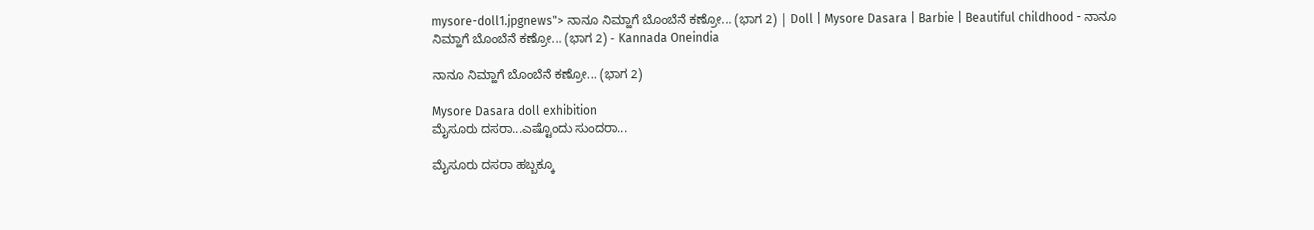mysore-doll1.jpgnews"> ನಾನೂ ನಿಮ್ಹಾಗೆ ಬೊಂಬೆನೆ ಕಣ್ರೋ... (ಭಾಗ 2) | Doll | Mysore Dasara | Barbie | Beautiful childhood - ನಾನೂ ನಿಮ್ಹಾಗೆ ಬೊಂಬೆನೆ ಕಣ್ರೋ... (ಭಾಗ 2) - Kannada Oneindia

ನಾನೂ ನಿಮ್ಹಾಗೆ ಬೊಂಬೆನೆ ಕಣ್ರೋ... (ಭಾಗ 2)

Mysore Dasara doll exhibition
ಮೈಸೂರು ದಸರಾ...ಎಷ್ಟೊಂದು ಸುಂದರಾ...

ಮೈಸೂರು ದಸರಾ ಹಬ್ಬಕ್ಕೂ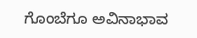ಗೊಂಬೆಗೂ ಅವಿನಾಭಾವ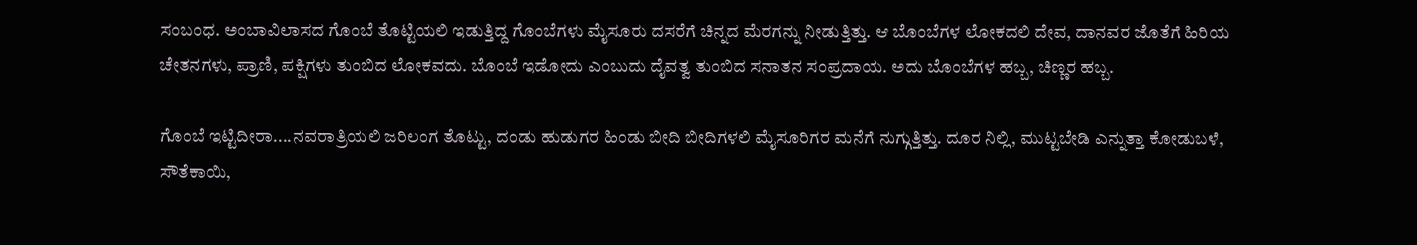ಸಂಬಂಧ. ಅಂಬಾವಿಲಾಸದ ಗೊಂಬೆ ತೊಟ್ಟಿಯಲಿ ಇಡುತ್ತಿದ್ದ ಗೊಂಬೆಗಳು ಮೈಸೂರು ದಸರೆಗೆ ಚಿನ್ನದ ಮೆರಗನ್ನು ನೀಡುತ್ತಿತ್ತು. ಆ ಬೊಂಬೆಗಳ ಲೋಕದಲಿ ದೇವ, ದಾನವರ ಜೊತೆಗೆ ಹಿರಿಯ ಚೇತನಗಳು, ಪ್ರಾಣಿ, ಪಕ್ಷಿಗಳು ತುಂಬಿದ ಲೋಕವದು. ಬೊಂಬೆ ಇಡೋದು ಎಂಬುದು ದೈವತ್ವ ತುಂಬಿದ ಸನಾತನ ಸಂಪ್ರದಾಯ. ಅದು ಬೊಂಬೆಗಳ ಹಬ್ಬ, ಚಿಣ್ಣರ ಹಬ್ಬ.

ಗೊಂಬೆ ಇಟ್ಟಿದೀರಾ....ನವರಾತ್ರಿಯಲಿ ಜರಿಲಂಗ ತೊಟ್ಟು, ದಂಡು ಹುಡುಗರ ಹಿಂಡು ಬೀದಿ ಬೀದಿಗಳಲಿ ಮೈಸೂರಿಗರ ಮನೆಗೆ ನುಗ್ಗುತ್ತಿತ್ತು. ದೂರ ನಿಲ್ಲಿ, ಮುಟ್ಟಬೇಡಿ ಎನ್ನುತ್ತಾ ಕೋಡುಬಳೆ, ಸೌತೆಕಾಯಿ,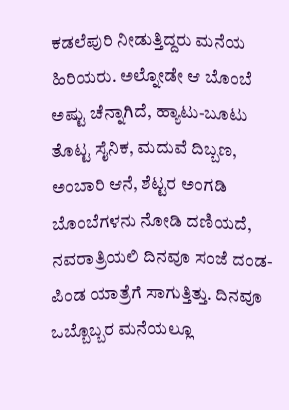ಕಡಲೆಪುರಿ ನೀಡುತ್ತಿದ್ದರು ಮನೆಯ ಹಿರಿಯರು. ಅಲ್ನೋಡೇ ಆ ಬೊಂಬೆ ಅಷ್ಟು ಚೆನ್ನಾಗಿದೆ, ಹ್ಯಾಟು-ಬೂಟು ತೊಟ್ಟ ಸೈನಿಕ, ಮದುವೆ ದಿಬ್ಬಣ, ಅಂಬಾರಿ ಆನೆ, ಶೆಟ್ಟರ ಅಂಗಡಿ ಬೊಂಬೆಗಳನು ನೋಡಿ ದಣಿಯದೆ, ನವರಾತ್ರಿಯಲಿ ದಿನವೂ ಸಂಜೆ ದಂಡ-ಪಿಂಡ ಯಾತ್ರೆಗೆ ಸಾಗುತ್ತಿತ್ತು. ದಿನವೂ ಒಬ್ಬೊಬ್ಬರ ಮನೆಯಲ್ಲೂ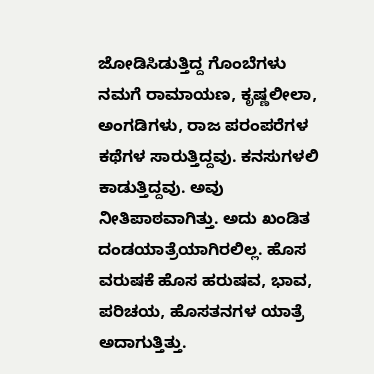ಜೋಡಿಸಿಡುತ್ತಿದ್ದ ಗೊಂಬೆಗಳು ನಮಗೆ ರಾಮಾಯಣ, ಕೃಷ್ಣಲೀಲಾ, ಅಂಗಡಿಗಳು, ರಾಜ ಪರಂಪರೆಗಳ ಕಥೆಗಳ ಸಾರುತ್ತಿದ್ದವು. ಕನಸುಗಳಲಿ ಕಾಡುತ್ತಿದ್ದವು. ಅವು ನೀತಿಪಾಠವಾಗಿತ್ತು. ಅದು ಖಂಡಿತ ದಂಡಯಾತ್ರೆಯಾಗಿರಲಿಲ್ಲ. ಹೊಸ ವರುಷಕೆ ಹೊಸ ಹರುಷವ, ಭಾವ, ಪರಿಚಯ, ಹೊಸತನಗಳ ಯಾತ್ರೆ ಅದಾಗುತ್ತಿತ್ತು.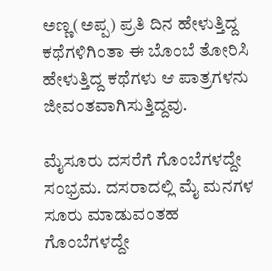ಅಣ್ಣ(ಅಪ್ಪ) ಪ್ರತಿ ದಿನ ಹೇಳುತ್ತಿದ್ದ ಕಥೆಗಳಿಗಿಂತಾ ಈ ಬೊಂಬೆ ತೋರಿಸಿ ಹೇಳುತ್ತಿದ್ದ ಕಥೆಗಳು ಆ ಪಾತ್ರಗಳನು ಜೀವಂತವಾಗಿಸುತ್ತಿದ್ದವು.

ಮೈಸೂರು ದಸರೆಗೆ ಗೊಂಬೆಗಳದ್ದೇ ಸಂಭ್ರಮ. ದಸರಾದಲ್ಲಿ ಮೈ ಮನಗಳ ಸೂರು ಮಾಡುವಂತಹ ಗೊಂಬೆಗಳದ್ದೇ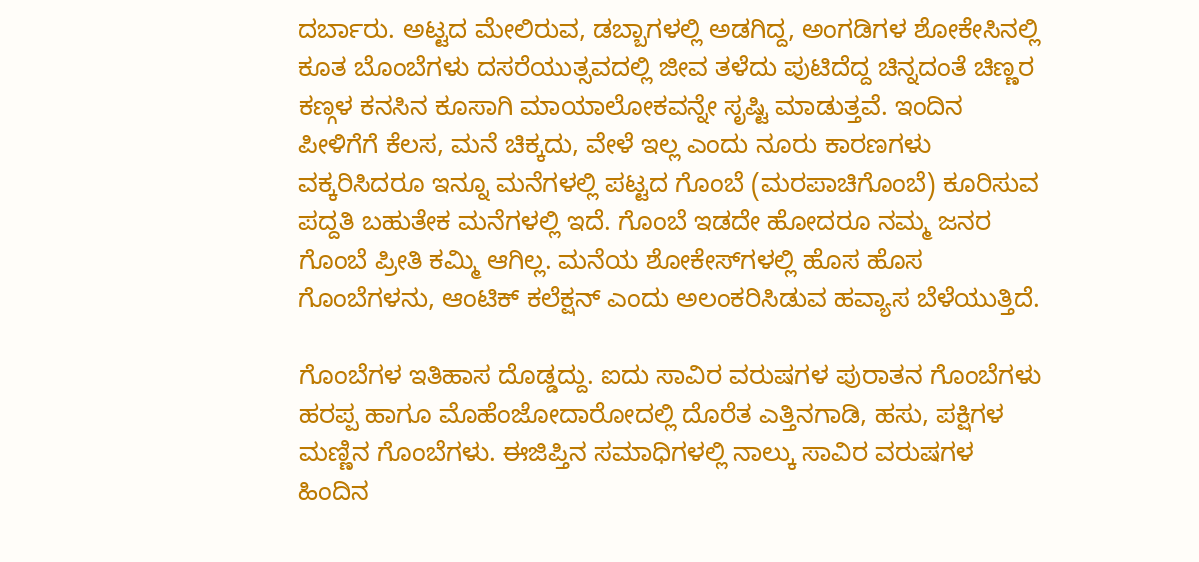ದರ್ಬಾರು. ಅಟ್ಟದ ಮೇಲಿರುವ, ಡಬ್ಬಾಗಳಲ್ಲಿ ಅಡಗಿದ್ದ, ಅಂಗಡಿಗಳ ಶೋಕೇಸಿನಲ್ಲಿ ಕೂತ ಬೊಂಬೆಗಳು ದಸರೆಯುತ್ಸವದಲ್ಲಿ ಜೀವ ತಳೆದು ಪುಟಿದೆದ್ದ ಚಿನ್ನದಂತೆ ಚಿಣ್ಣರ ಕಣ್ಗಳ ಕನಸಿನ ಕೂಸಾಗಿ ಮಾಯಾಲೋಕವನ್ನೇ ಸೃಷ್ಟಿ ಮಾಡುತ್ತವೆ. ಇಂದಿನ ಪೀಳಿಗೆಗೆ ಕೆಲಸ, ಮನೆ ಚಿಕ್ಕದು, ವೇಳೆ ಇಲ್ಲ ಎಂದು ನೂರು ಕಾರಣಗಳು ವಕ್ಕರಿಸಿದರೂ ಇನ್ನೂ ಮನೆಗಳಲ್ಲಿ ಪಟ್ಟದ ಗೊಂಬೆ (ಮರಪಾಚಿಗೊಂಬೆ) ಕೂರಿಸುವ ಪದ್ದತಿ ಬಹುತೇಕ ಮನೆಗಳಲ್ಲಿ ಇದೆ. ಗೊಂಬೆ ಇಡದೇ ಹೋದರೂ ನಮ್ಮ ಜನರ ಗೊಂಬೆ ಪ್ರೀತಿ ಕಮ್ಮಿ ಆಗಿಲ್ಲ. ಮನೆಯ ಶೋಕೇಸ್‌ಗಳಲ್ಲಿ ಹೊಸ ಹೊಸ ಗೊಂಬೆಗಳನು, ಆಂಟಿಕ್ ಕಲೆಕ್ಷನ್ ಎಂದು ಅಲಂಕರಿಸಿಡುವ ಹವ್ಯಾಸ ಬೆಳೆಯುತ್ತಿದೆ.

ಗೊಂಬೆಗಳ ಇತಿಹಾಸ ದೊಡ್ಡದ್ದು. ಐದು ಸಾವಿರ ವರುಷಗಳ ಪುರಾತನ ಗೊಂಬೆಗಳು ಹರಪ್ಪ ಹಾಗೂ ಮೊಹೆಂಜೋದಾರೋದಲ್ಲಿ ದೊರೆತ ಎತ್ತಿನಗಾಡಿ, ಹಸು, ಪಕ್ಷಿಗಳ ಮಣ್ಣಿನ ಗೊಂಬೆಗಳು. ಈಜಿಪ್ತಿನ ಸಮಾಧಿಗಳಲ್ಲಿ ನಾಲ್ಕು ಸಾವಿರ ವರುಷಗಳ ಹಿಂದಿನ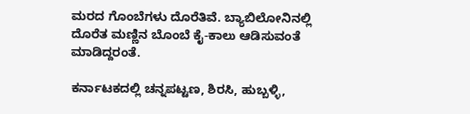ಮರದ ಗೊಂಬೆಗಳು ದೊರೆತಿವೆ. ಬ್ಯಾಬಿಲೋನಿನಲ್ಲಿ ದೊರೆತ ಮಣ್ಣಿನ ಬೊಂಬೆ ಕೈ-ಕಾಲು ಆಡಿಸುವಂತೆ ಮಾಡಿದ್ದರಂತೆ.

ಕರ್ನಾಟಕದಲ್ಲಿ ಚನ್ನಪಟ್ಟಣ, ಶಿರಸಿ, ಹುಬ್ಬಳ್ಳಿ,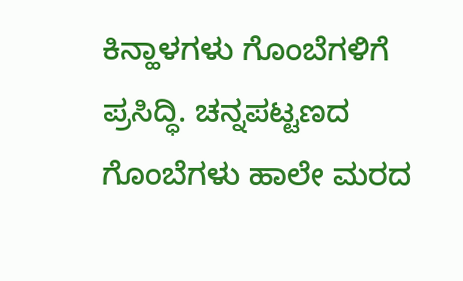ಕಿನ್ಹಾಳಗಳು ಗೊಂಬೆಗಳಿಗೆ ಪ್ರಸಿದ್ಧಿ. ಚನ್ನಪಟ್ಟಣದ ಗೊಂಬೆಗಳು ಹಾಲೇ ಮರದ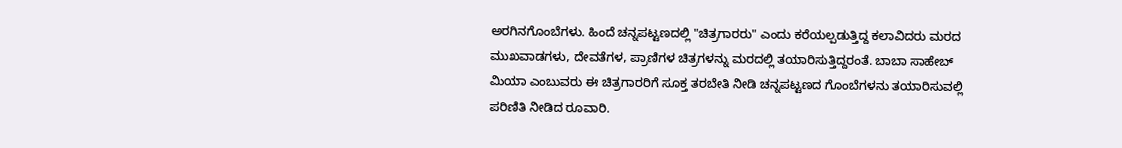ಅರಗಿನಗೊಂಬೆಗಳು. ಹಿಂದೆ ಚನ್ನಪಟ್ಟಣದಲ್ಲಿ "ಚಿತ್ರಗಾರರು" ಎಂದು ಕರೆಯಲ್ಪಡುತ್ತಿದ್ದ ಕಲಾವಿದರು ಮರದ ಮುಖವಾಡಗಳು, ದೇವತೆಗಳ, ಪ್ರಾಣಿಗಳ ಚಿತ್ರಗಳನ್ನು ಮರದಲ್ಲಿ ತಯಾರಿಸುತ್ತಿದ್ದರಂತೆ. ಬಾಬಾ ಸಾಹೇಬ್ ಮಿಯಾ ಎಂಬುವರು ಈ ಚಿತ್ರಗಾರರಿಗೆ ಸೂಕ್ತ ತರಬೇತಿ ನೀಡಿ ಚನ್ನಪಟ್ಟಣದ ಗೊಂಬೆಗಳನು ತಯಾರಿಸುವಲ್ಲಿ ಪರಿಣಿತಿ ನೀಡಿದ ರೂವಾರಿ.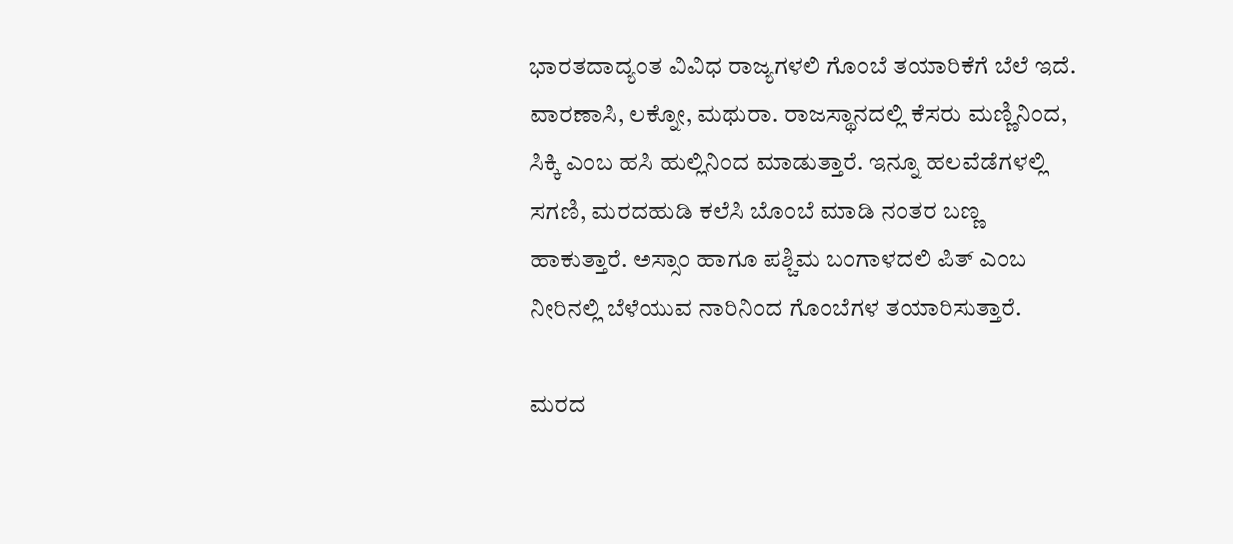ಭಾರತದಾದ್ಯಂತ ವಿವಿಧ ರಾಜ್ಯಗಳಲಿ ಗೊಂಬೆ ತಯಾರಿಕೆಗೆ ಬೆಲೆ ಇದೆ. ವಾರಣಾಸಿ, ಲಕ್ನೋ, ಮಥುರಾ. ರಾಜಸ್ಥಾನದಲ್ಲಿ ಕೆಸರು ಮಣ್ಣಿನಿಂದ, ಸಿಕ್ಕಿ ಎಂಬ ಹಸಿ ಹುಲ್ಲಿನಿಂದ ಮಾಡುತ್ತಾರೆ. ಇನ್ನೂ ಹಲವೆಡೆಗಳಲ್ಲಿ ಸಗಣಿ, ಮರದಹುಡಿ ಕಲೆಸಿ ಬೊಂಬೆ ಮಾಡಿ ನಂತರ ಬಣ್ಣ ಹಾಕುತ್ತಾರೆ. ಅಸ್ಸಾಂ ಹಾಗೂ ಪಶ್ಚಿಮ ಬಂಗಾಳದಲಿ ಪಿತ್ ಎಂಬ ನೀರಿನಲ್ಲಿ ಬೆಳೆಯುವ ನಾರಿನಿಂದ ಗೊಂಬೆಗಳ ತಯಾರಿಸುತ್ತಾರೆ.

ಮರದ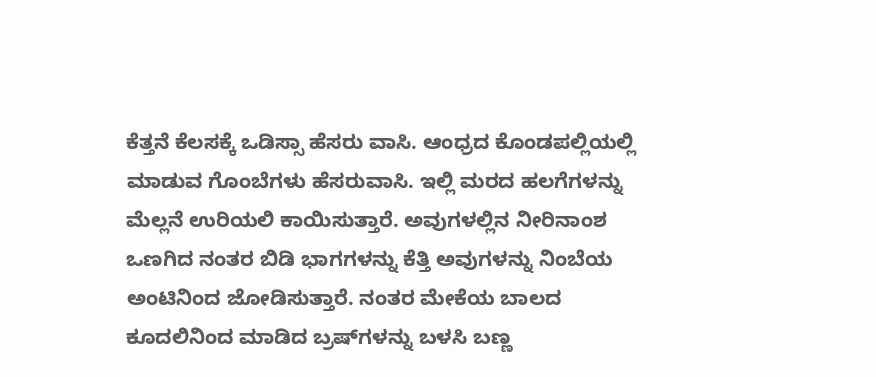ಕೆತ್ತನೆ ಕೆಲಸಕ್ಕೆ ಒಡಿಸ್ಸಾ ಹೆಸರು ವಾಸಿ. ಆಂಧ್ರದ ಕೊಂಡಪಲ್ಲಿಯಲ್ಲಿ ಮಾಡುವ ಗೊಂಬೆಗಳು ಹೆಸರುವಾಸಿ. ಇಲ್ಲಿ ಮರದ ಹಲಗೆಗಳನ್ನು ಮೆಲ್ಲನೆ ಉರಿಯಲಿ ಕಾಯಿಸುತ್ತಾರೆ. ಅವುಗಳಲ್ಲಿನ ನೀರಿನಾಂಶ ಒಣಗಿದ ನಂತರ ಬಿಡಿ ಭಾಗಗಳನ್ನು ಕೆತ್ತಿ ಅವುಗಳನ್ನು ನಿಂಬೆಯ ಅಂಟಿನಿಂದ ಜೋಡಿಸುತ್ತಾರೆ. ನಂತರ ಮೇಕೆಯ ಬಾಲದ ಕೂದಲಿನಿಂದ ಮಾಡಿದ ಬ್ರಷ್‌ಗಳನ್ನು ಬಳಸಿ ಬಣ್ಣ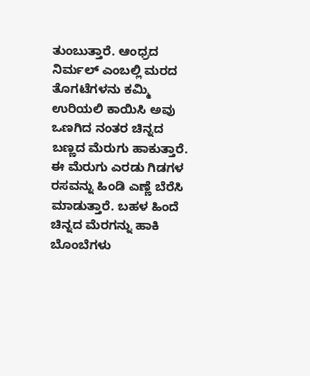ತುಂಬುತ್ತಾರೆ. ಆಂಧ್ರದ ನಿರ್ಮಲ್ ಎಂಬಲ್ಲಿ ಮರದ ತೊಗಟೆಗಳನು ಕಮ್ಮಿ ಉರಿಯಲಿ ಕಾಯಿಸಿ ಅವು ಒಣಗಿದ ನಂತರ ಚಿನ್ನದ ಬಣ್ಣದ ಮೆರುಗು ಹಾಕುತ್ತಾರೆ. ಈ ಮೆರುಗು ಎರಡು ಗಿಡಗಳ ರಸವನ್ನು ಹಿಂಡಿ ಎಣ್ಣೆ ಬೆರೆಸಿ ಮಾಡುತ್ತಾರೆ. ಬಹಳ ಹಿಂದೆ ಚಿನ್ನದ ಮೆರಗನ್ನು ಹಾಕಿ ಬೊಂಬೆಗಳು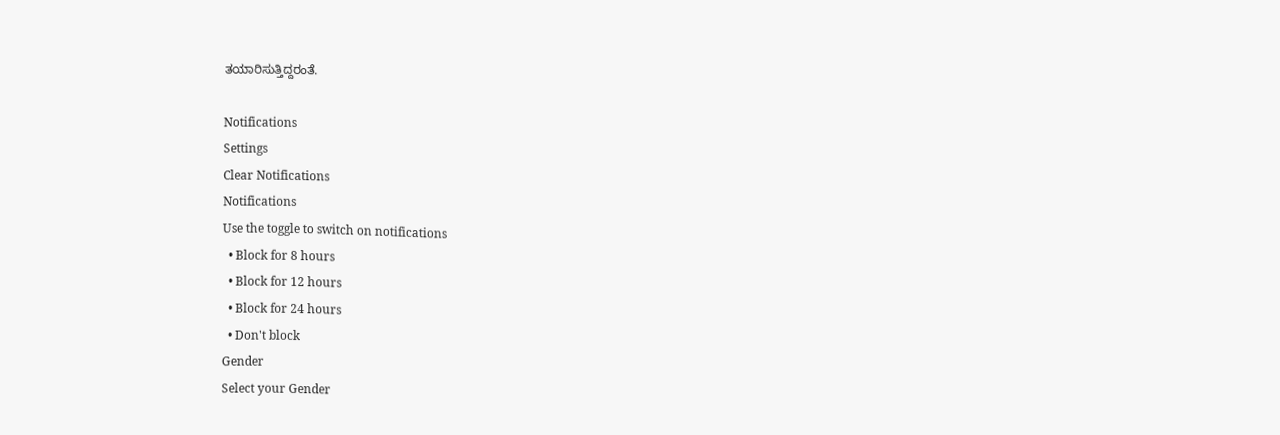ತಯಾರಿಸುತ್ತಿದ್ದರಂತೆ.

Notifications
Settings
Clear Notifications
Notifications
Use the toggle to switch on notifications
  • Block for 8 hours
  • Block for 12 hours
  • Block for 24 hours
  • Don't block
Gender
Select your Gender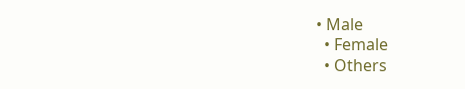• Male
  • Female
  • Others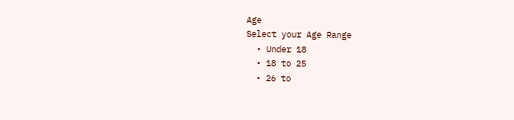Age
Select your Age Range
  • Under 18
  • 18 to 25
  • 26 to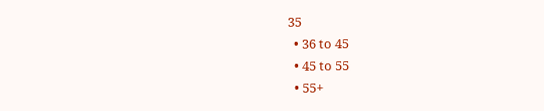35
  • 36 to 45
  • 45 to 55
  • 55+